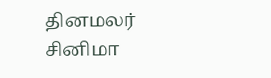தினமலர்
சினிமா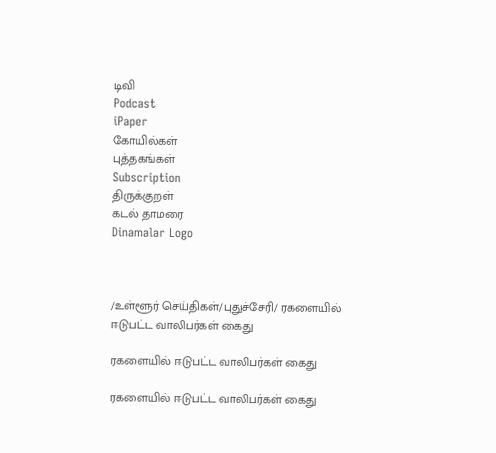டிவி
Podcast
iPaper
கோயில்கள்
புத்தகங்கள்
Subscription
திருக்குறள்
கடல் தாமரை
Dinamalar Logo



/உள்ளூர் செய்திகள்/புதுச்சேரி/ ரகளையில் ஈடுபட்ட வாலிபர்கள் கைது

ரகளையில் ஈடுபட்ட வாலிபர்கள் கைது

ரகளையில் ஈடுபட்ட வாலிபர்கள் கைது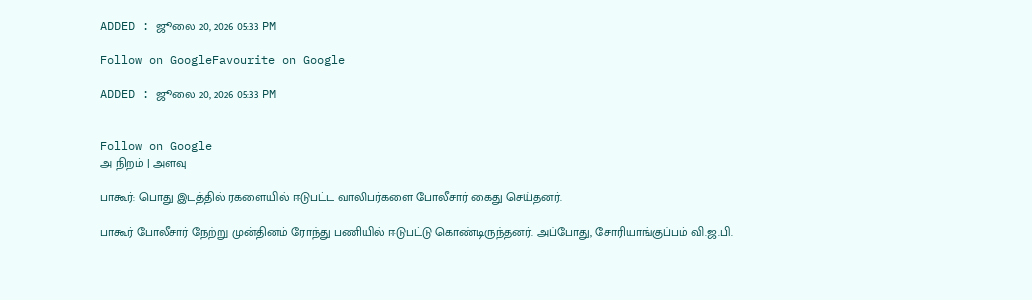ADDED : ஜூலை 20, 2026 05:33 PM

Follow on GoogleFavourite on Google

ADDED : ஜூலை 20, 2026 05:33 PM


Follow on Google
அ நிறம் | அளவு

பாகூர்: பொது இடத்தில் ரகளையில் ஈடுபட்ட வாலிபர்களை போலீசார் கைது செய்தனர்.

பாகூர் போலீசார் நேற்று முன்தினம் ரோந்து பணியில் ஈடுபட்டு கொண்டிருந்தனர். அப்போது, சோரியாங்குப்பம் வி.ஜ.பி.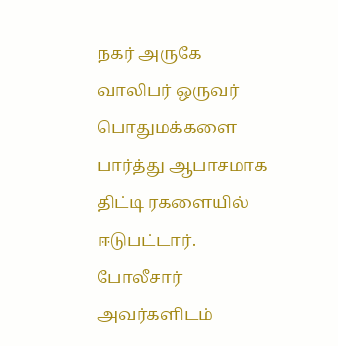நகர் அருகே வாலிபர் ஒருவர் பொதுமக்களை பார்த்து ஆபாசமாக திட்டி ரகளையில் ஈடுபட்டார். போலீசார் அவர்களிடம்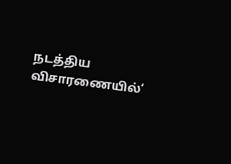நடத்திய விசாரணையில்‘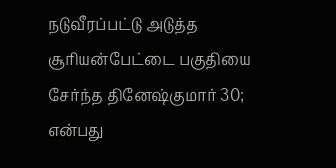நடுவீரப்பட்டு அடுத்த சூரியன்பேட்டை பகுதியை சேர்ந்த தினேஷ்குமார் 30; என்பது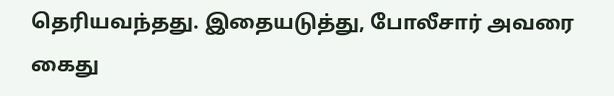தெரியவந்தது. இதையடுத்து, போலீசார் அவரை கைது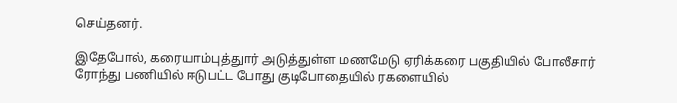செய்தனர்.

இதேபோல், கரையாம்புத்துார் அடுத்துள்ள மணமேடு ஏரிக்கரை பகுதியில் போலீசார் ரோந்து பணியில் ஈடுபட்ட போது குடிபோதையில் ரகளையில்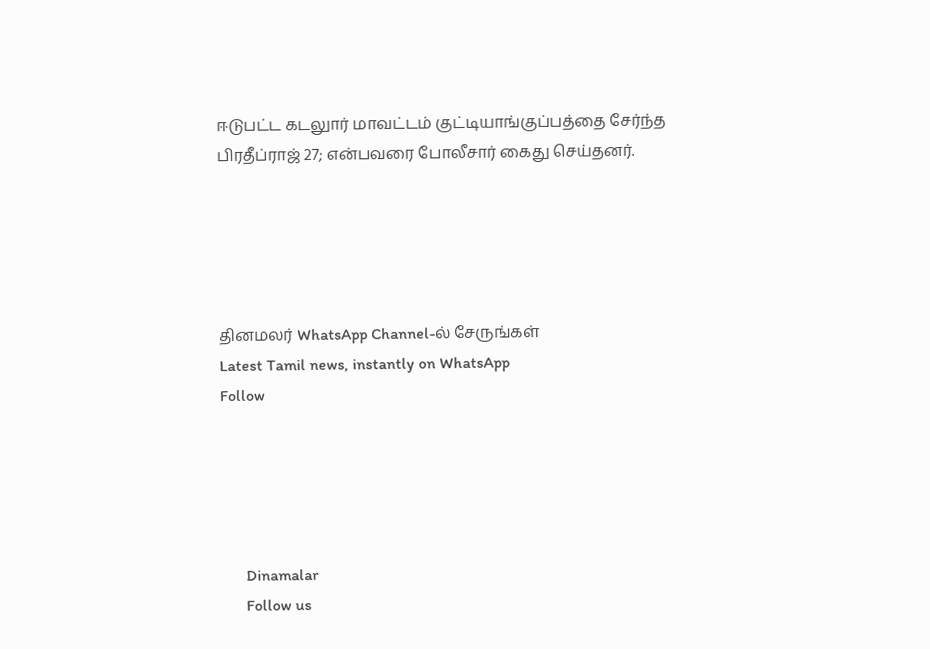ஈடுபட்ட கடலுார் மாவட்டம் குட்டியாங்குப்பத்தை சேர்ந்த பிரதீப்ராஜ் 27; என்பவரை போலீசார் கைது செய்தனர்.





தினமலர் WhatsApp Channel-ல் சேருங்கள்
Latest Tamil news, instantly on WhatsApp
Follow





      Dinamalar
      Follow us